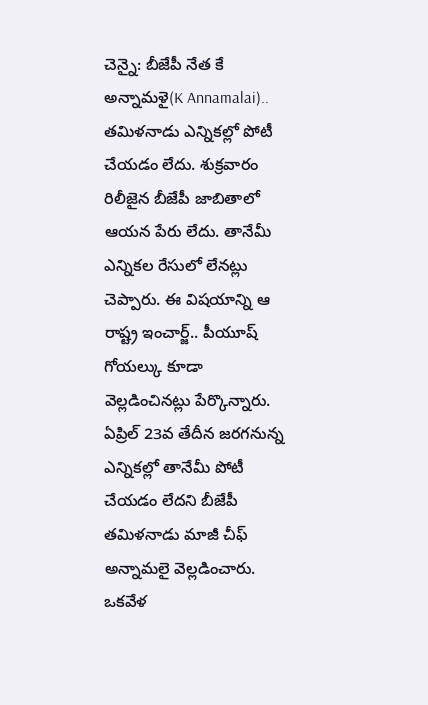చెన్నై: బీజేపీ నేత కే అన్నామళై(K Annamalai).. తమిళనాడు ఎన్నికల్లో పోటీ చేయడం లేదు. శుక్రవారం రిలీజైన బీజేపీ జాబితాలో ఆయన పేరు లేదు. తానేమీ ఎన్నికల రేసులో లేనట్లు చెప్పారు. ఈ విషయాన్ని ఆ రాష్ట్ర ఇంచార్జ్.. పీయూష్ గోయల్కు కూడా వెల్లడించినట్లు పేర్కొన్నారు. ఏప్రిల్ 23వ తేదీన జరగనున్న ఎన్నికల్లో తానేమీ పోటీ చేయడం లేదని బీజేపీ తమిళనాడు మాజీ చీఫ్ అన్నామలై వెల్లడించారు. ఒకవేళ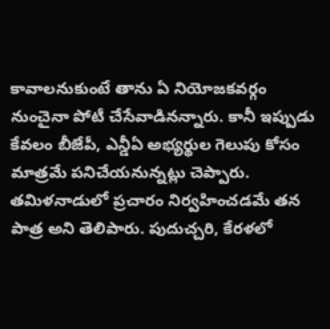కావాలనుకుంటే తాను ఏ నియోజకవర్గం నుంచైనా పోటీ చేసేవాడినన్నారు. కానీ ఇప్పుడు కేవలం బీజేపీ, ఎన్డీఏ అభ్యర్థుల గెలుపు కోసం మాత్రమే పనిచేయనున్నట్లు చెప్పారు. తమిళనాడులో ప్రచారం నిర్వహించడమే తన పాత్ర అని తెలిపారు. పుదుచ్చరి, కేరళలో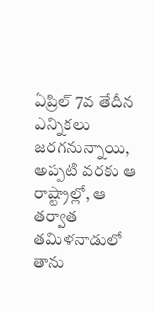ఏప్రిల్ 7వ తేదీన ఎన్నికలు జరగనున్నాయి, అప్పటి వరకు ఆ రాష్ట్రాల్లో, ఆ తర్వాత తమిళనాడులో తాను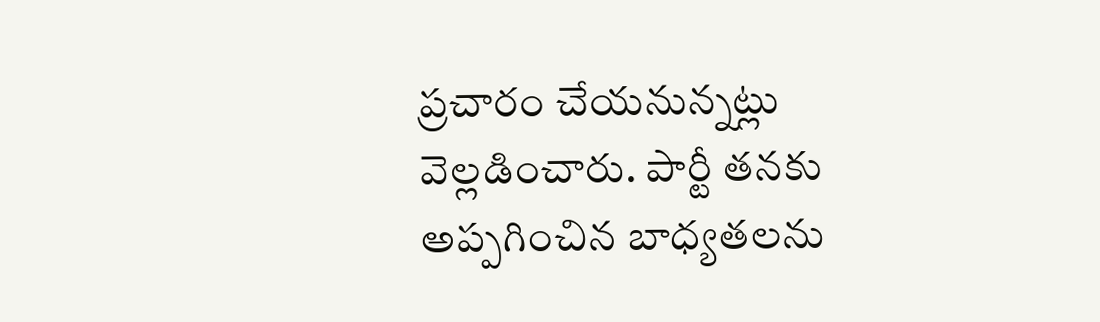ప్రచారం చేయనున్నట్లు వెల్లడించారు. పార్టీ తనకు అప్పగించిన బాధ్యతలను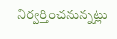నిర్వర్తించనున్నట్లు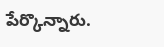పేర్కొన్నారు.